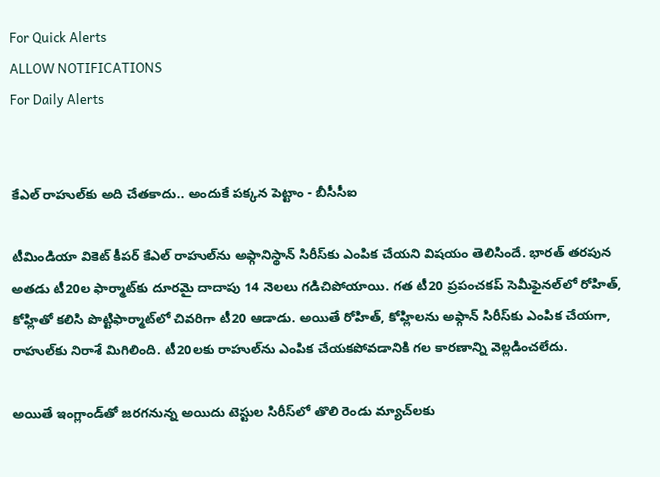For Quick Alerts
ALLOW NOTIFICATIONS
For Daily Alerts


కేఎల్ రాహుల్‌‌కు అది చేతకాదు.. అందుకే పక్కన పెట్టాం - బీసీసీఐ

టీమిండియా వికెట్ కీపర్ కేఎల్ రాహుల్‌ను అఫ్గానిస్థాన్ సిరీస్‌కు ఎంపిక చేయని విషయం తెలిసిందే. భారత్ తరపున అతడు టీ20ల ఫార్మాట్‌కు దూరమై దాదాపు 14 నెలలు గడిచిపోయాయి. గత టీ20 ప్రపంచకప్ సెమీఫైనల్‌లో రోహిత్, కోహ్లితో కలిసి పొట్టిఫార్మాట్‌లో చివరిగా టీ20 ఆడాడు. అయితే రోహిత్, కోహ్లిలను అఫ్గాన్ సిరీస్‌కు ఎంపిక చేయగా, రాహుల్‌కు నిరాశే మిగిలింది. టీ20లకు రాహుల్‌ను ఎంపిక చేయకపోవడానికి గల కారణాన్ని వెల్లడించలేదు.

అయితే ఇంగ్లాండ్‌తో జరగనున్న అయిదు టెస్టుల సిరీస్‌లో తొలి రెండు మ్యాచ్‌లకు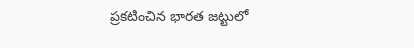ప్రకటించిన భారత జట్టులో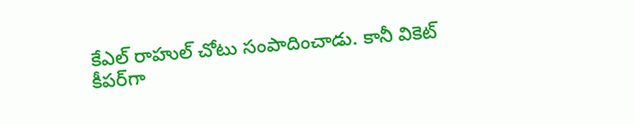కేఎల్ రాహుల్ చోటు సంపాదించాడు. కానీ వికెట్ కీపర్‌గా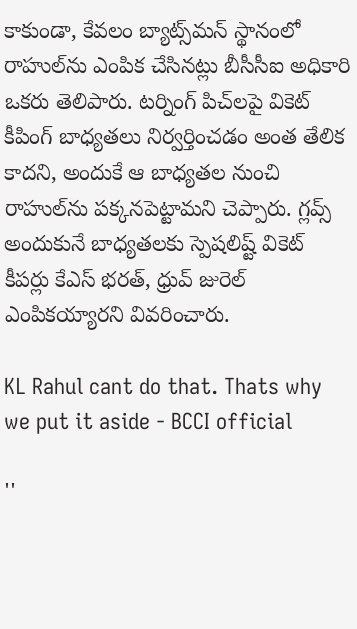కాకుండా, కేవలం బ్యాట్స్‌మన్ స్థానంలో రాహుల్‌ను ఎంపిక చేసినట్లు బీసీసీఐ అధికారి ఒకరు తెలిపారు. టర్నింగ్ పిచ్‌లపై వికెట్ కీపింగ్ బాధ్యతలు నిర్వర్తించడం అంత తేలిక కాదని, అందుకే ఆ బాధ్యతల నుంచి రాహుల్‌ను పక్కనపెట్టామని చెప్పారు. గ్లవ్స్ అందుకునే బాధ్యతలకు స్పెషలిష్ట్ వికెట్ కీపర్లు కేఎస్ భరత్, ధ్రువ్ జురెల్‌ ఎంపికయ్యారని వివరించారు.

KL Rahul cant do that. Thats why we put it aside - BCCI official

''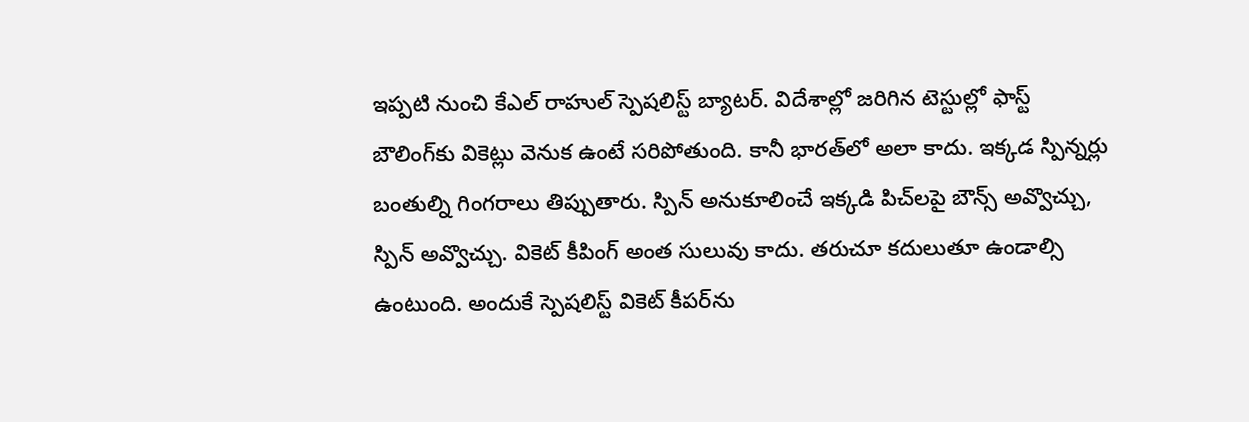ఇప్పటి నుంచి కేఎల్ రాహుల్ స్పెషలిస్ట్ బ్యాటర్. విదేశాల్లో జరిగిన టెస్టుల్లో ఫాస్ట్ బౌలింగ్‌కు వికెట్లు వెనుక ఉంటే సరిపోతుంది. కానీ భారత్‌లో అలా కాదు. ఇక్కడ స్పిన్నర్లు బంతుల్ని గింగరాలు తిప్పుతారు. స్పిన్ అనుకూలించే ఇక్కడి పిచ్‌లపై బౌన్స్ అవ్వొచ్చు, స్పిన్ అవ్వొచ్చు. వికెట్ కీపింగ్ అంత సులువు కాదు. తరుచూ కదులుతూ ఉండాల్సి ఉంటుంది. అందుకే స్పెషలిస్ట్ వికెట్ కీపర్‌ను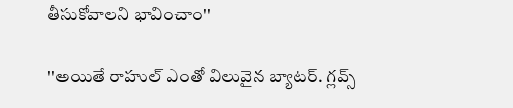తీసుకోవాలని భావించాం''

''అయితే రాహుల్ ఎంతో విలువైన బ్యాటర్. గ్లవ్స్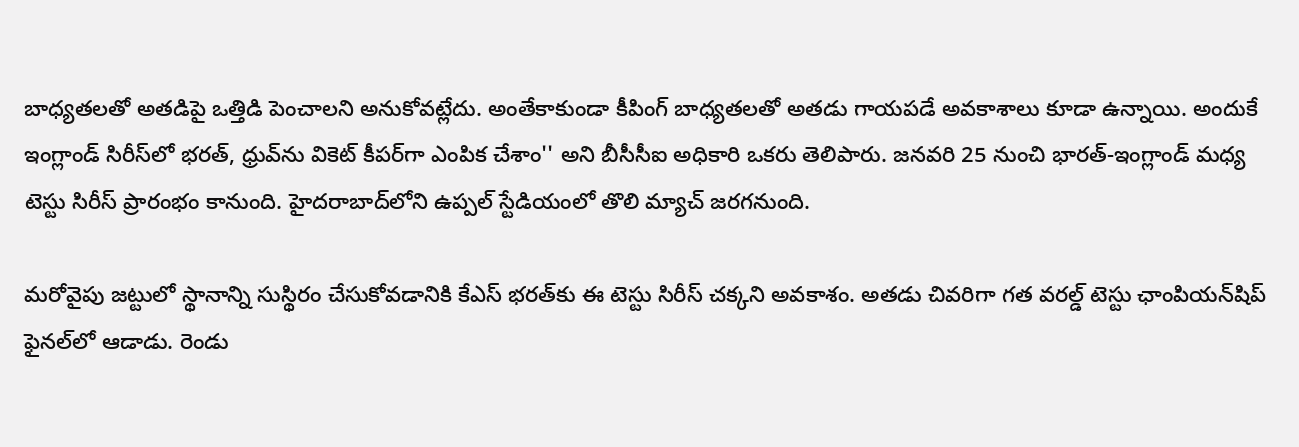బాధ్యతలతో అతడిపై ఒత్తిడి పెంచాలని అనుకోవట్లేదు. అంతేకాకుండా కీపింగ్ బాధ్యతలతో అతడు గాయపడే అవకాశాలు కూడా ఉన్నాయి. అందుకే ఇంగ్లాండ్ సిరీస్‌లో భరత్, ధ్రువ్‌ను వికెట్ కీపర్‌గా ఎంపిక చేశాం'' అని బీసీసీఐ అధికారి ఒకరు తెలిపారు. జనవరి 25 నుంచి భారత్-ఇంగ్లాండ్‌ మధ్య టెస్టు సిరీస్ ప్రారంభం కానుంది. హైదరాబాద్‌లోని ఉప్పల్ స్టేడియంలో తొలి మ్యాచ్‌ జరగనుంది.

మరోవైపు జట్టులో స్థానాన్ని సుస్థిరం చేసుకోవడానికి కేఎస్ భరత్‌‌కు ఈ టెస్టు సిరీస్ చక్కని అవకాశం. అతడు చివరిగా గత వరల్డ్ టెస్టు ఛాంపియన్‌షిప్‌ ఫైనల్‌లో ఆడాడు. రెండు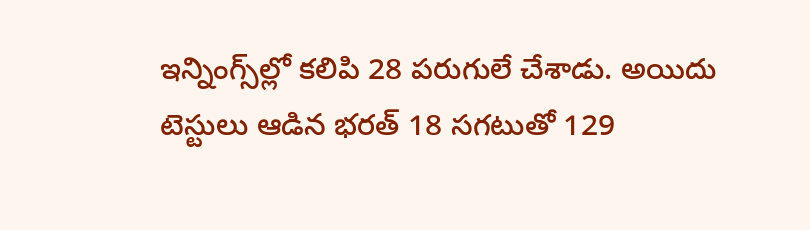ఇన్నింగ్స్‌ల్లో కలిపి 28 పరుగులే చేశాడు. అయిదు టెస్టులు ఆడిన భరత్ 18 సగటుతో 129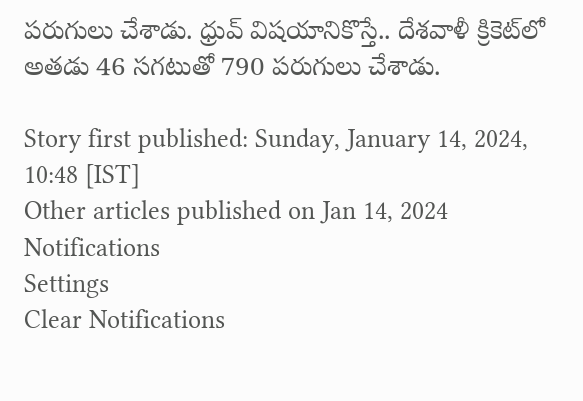పరుగులు చేశాడు. ధ్రువ్ విషయానికొస్తే.. దేశవాళీ క్రికెట్‌లో అతడు 46 సగటుతో 790 పరుగులు చేశాడు.

Story first published: Sunday, January 14, 2024, 10:48 [IST]
Other articles published on Jan 14, 2024
Notifications
Settings
Clear Notifications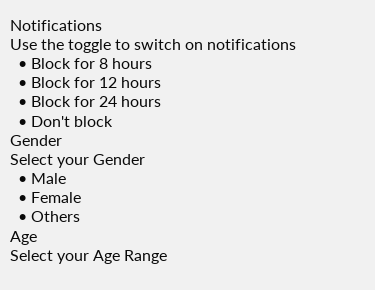Notifications
Use the toggle to switch on notifications
  • Block for 8 hours
  • Block for 12 hours
  • Block for 24 hours
  • Don't block
Gender
Select your Gender
  • Male
  • Female
  • Others
Age
Select your Age Range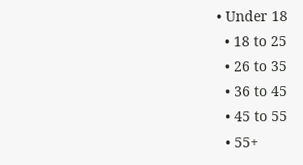• Under 18
  • 18 to 25
  • 26 to 35
  • 36 to 45
  • 45 to 55
  • 55+